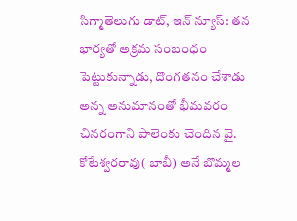సిగ్మాతెలుగు డాట్, ఇన్ న్యూస్: తన భార్యతో అక్రమ సంబంధం పెట్టుకున్నాడు, దొంగతనం చేశాడు అన్న అనుమానంతో భీమవరం చినరంగాని పాలెంకు చెందిన వై. కోటేశ్వరరావు( బాబీ) అనే బొమ్మల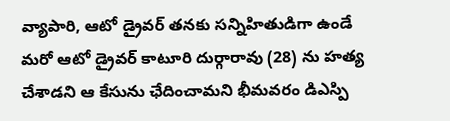వ్యాపారి, ఆటో డ్రైవర్ తనకు సన్నిహితుడిగా ఉండే మరో ఆటో డ్రైవర్ కాటూరి దుర్గారావు (28) ను హత్య చేశాడని ఆ కేసును ఛేదించామని భీమవరం డిఎస్పి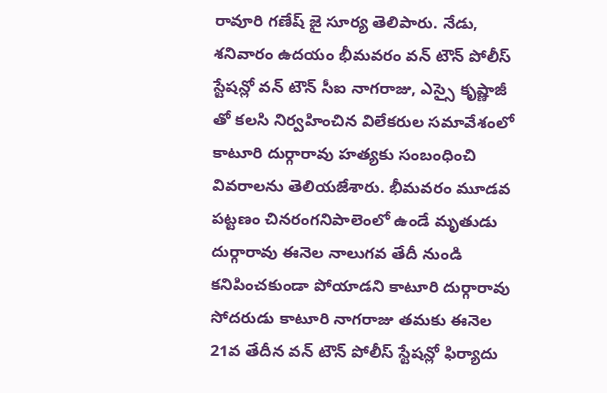రావూరి గణేష్ జై సూర్య తెలిపారు. నేడు, శనివారం ఉదయం భీమవరం వన్ టౌన్ పోలీస్ స్టేషన్లో వన్ టౌన్ సీఐ నాగరాజు, ఎస్సై కృష్ణాజీ తో కలసి నిర్వహించిన విలేకరుల సమావేశంలో కాటూరి దుర్గారావు హత్యకు సంబంధించి వివరాలను తెలియజేశారు. భీమవరం మూడవ పట్టణం చినరంగనిపాలెంలో ఉండే మృతుడు దుర్గారావు ఈనెల నాలుగవ తేదీ నుండి కనిపించకుండా పోయాడని కాటూరి దుర్గారావు సోదరుడు కాటూరి నాగరాజు తమకు ఈనెల 21వ తేదీన వన్ టౌన్ పోలీస్ స్టేషన్లో ఫిర్యాదు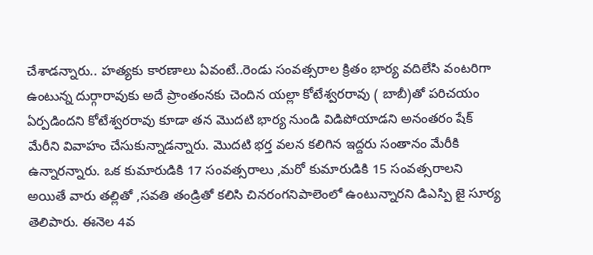చేశాడన్నారు.. హత్యకు కారణాలు ఏవంటే..రెండు సంవత్సరాల క్రితం భార్య వదిలేసి వంటరిగా ఉంటున్న దుర్గారావుకు అదే ప్రాంతంనకు చెందిన యల్లా కోటేశ్వరరావు ( బాబీ)తో పరిచయం ఏర్పడిందని కోటేశ్వరరావు కూడా తన మొదటి భార్య నుండి విడిపోయాడని అనంతరం షేక్ మేరీని వివాహం చేసుకున్నాడన్నారు. మొదటి భర్త వలన కలిగిన ఇద్దరు సంతానం మేరీకి ఉన్నారన్నారు. ఒక కుమారుడికి 17 సంవత్సరాలు ,మరో కుమారుడికి 15 సంవత్సరాలని అయితే వారు తల్లితో ,సవతి తండ్రితో కలిసి చినరంగనిపాలెంలో ఉంటున్నారని డిఎస్పి జై సూర్య తెలిపారు. ఈనెల 4వ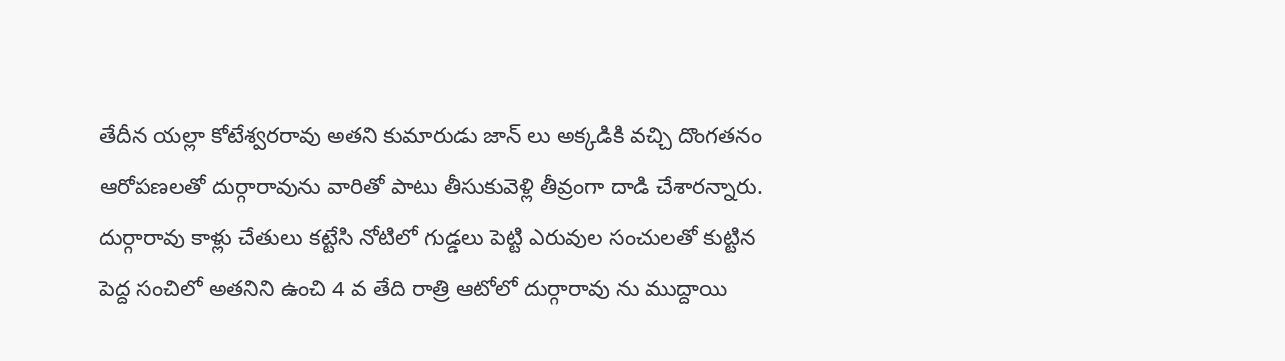తేదీన యల్లా కోటేశ్వరరావు అతని కుమారుడు జాన్ లు అక్కడికి వచ్చి దొంగతనం ఆరోపణలతో దుర్గారావును వారితో పాటు తీసుకువెళ్లి తీవ్రంగా దాడి చేశారన్నారు. దుర్గారావు కాళ్లు చేతులు కట్టేసి నోటిలో గుడ్డలు పెట్టి ఎరువుల సంచులతో కుట్టిన పెద్ద సంచిలో అతనిని ఉంచి 4 వ తేది రాత్రి ఆటోలో దుర్గారావు ను ముద్దాయి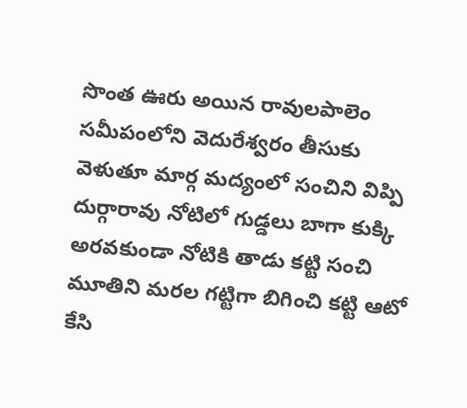సొంత ఊరు అయిన రావులపాలెం సమీపంలోని వెదురేశ్వరం తీసుకు వెళుతూ మార్గ మద్యంలో సంచిని విప్పి దుర్గారావు నోటిలో గుడ్డలు బాగా కుక్కి అరవకుండా నోటికి తాడు కట్టి సంచి మూతిని మరల గట్టిగా బిగించి కట్టి ఆటో కేసి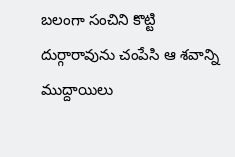బలంగా సంచిని కొట్టి దుర్గారావును చంపేసి ఆ శవాన్ని ముద్దాయిలు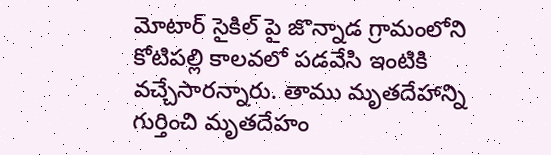మోటార్ సైకిల్ పై జొన్నాడ గ్రామంలోని కోటిపల్లి కాలవలో పడవేసి ఇంటికి వచ్చేసారన్నారు. తాము మృతదేహాన్ని గుర్తించి మృతదేహం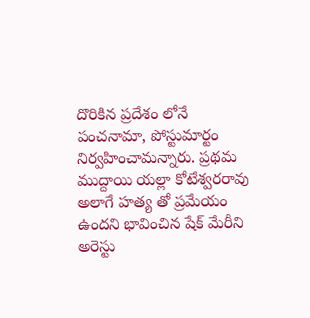దొరికిన ప్రదేశం లోనే పంచనామా, పోస్టుమార్టం నిర్వహించామన్నారు. ప్రథమ ముద్దాయి యల్లా కోటేశ్వరరావు అలాగే హత్య తో ప్రమేయం ఉందని భావించిన షేక్ మేరీని అరెస్టు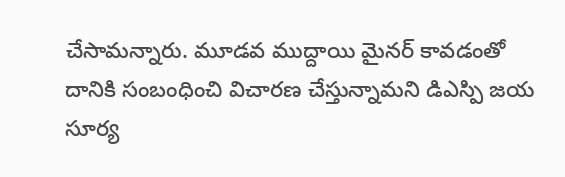చేసామన్నారు. మూడవ ముద్దాయి మైనర్ కావడంతో దానికి సంబంధించి విచారణ చేస్తున్నామని డిఎస్పి జయ సూర్య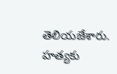తెలియజేశారు. హత్యకు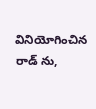వినియోగించిన రాడ్ ను,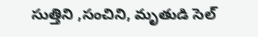సుత్తిని ,సంచిని, మృతుడి సెల్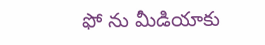ఫో ను మీడియాకు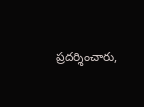ప్రదర్శించారు,